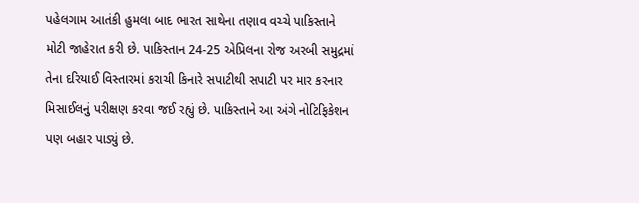પહેલગામ આતંકી હુમલા બાદ ભારત સાથેના તણાવ વચ્ચે પાકિસ્તાને મોટી જાહેરાત કરી છે. પાકિસ્તાન 24-25 એપ્રિલના રોજ અરબી સમુદ્રમાં તેના દરિયાઈ વિસ્તારમાં કરાચી કિનારે સપાટીથી સપાટી પર માર કરનાર મિસાઈલનું પરીક્ષણ કરવા જઈ રહ્યું છે. પાકિસ્તાને આ અંગે નોટિફિકેશન પણ બહાર પાડ્યું છે.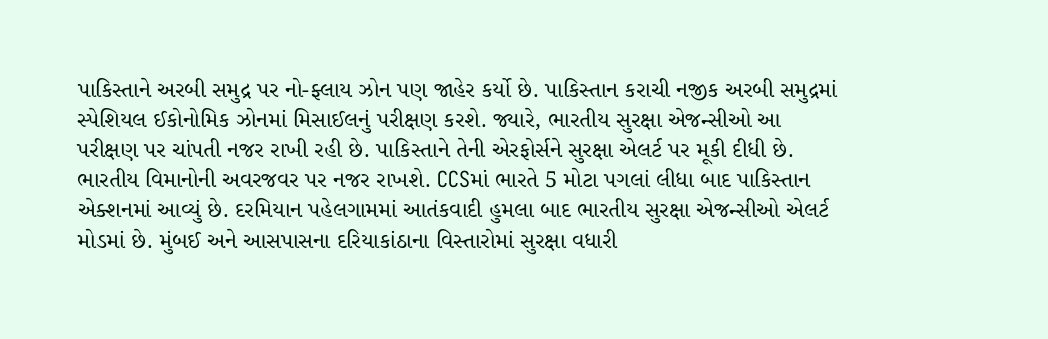પાકિસ્તાને અરબી સમુદ્ર પર નો-ફ્લાય ઝોન પણ જાહેર કર્યો છે. પાકિસ્તાન કરાચી નજીક અરબી સમુદ્રમાં સ્પેશિયલ ઈકોનોમિક ઝોનમાં મિસાઈલનું પરીક્ષણ કરશે. જ્યારે, ભારતીય સુરક્ષા એજન્સીઓ આ પરીક્ષણ પર ચાંપતી નજર રાખી રહી છે. પાકિસ્તાને તેની એરફોર્સને સુરક્ષા એલર્ટ પર મૂકી દીધી છે.
ભારતીય વિમાનોની અવરજવર પર નજર રાખશે. CCSમાં ભારતે 5 મોટા પગલાં લીધા બાદ પાકિસ્તાન એક્શનમાં આવ્યું છે. દરમિયાન પહેલગામમાં આતંકવાદી હુમલા બાદ ભારતીય સુરક્ષા એજન્સીઓ એલર્ટ મોડમાં છે. મુંબઈ અને આસપાસના દરિયાકાંઠાના વિસ્તારોમાં સુરક્ષા વધારી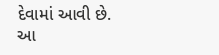દેવામાં આવી છે.
આ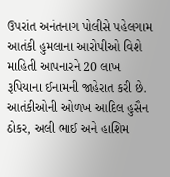ઉપરાંત અનંતનાગ પોલીસે પહેલગામ આતંકી હુમલાના આરોપીઓ વિશે માહિતી આપનારને 20 લાખ રૂપિયાના ઈનામની જાહેરાત કરી છે. આતંકીઓની ઓળખ આદિલ હુસૈન ઠોકર, અલી ભાઈ અને હાશિમ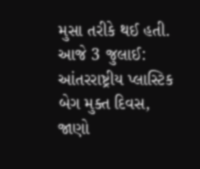મુસા તરીકે થઈ હતી.
આજે 3 જુલાઈ: આંતરરાષ્ટ્રીય પ્લાસ્ટિક બેગ મુક્ત દિવસ, જાણો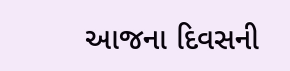આજના દિવસની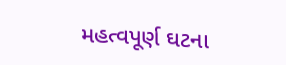મહત્વપૂર્ણ ઘટના